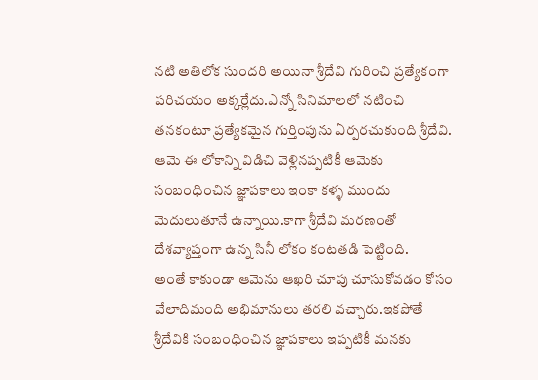నటి అతిలోక సుందరి అయినా శ్రీదేవి గురించి ప్రత్యేకంగా పరిచయం అక్కర్లేదు.ఎన్నో సినిమాలలో నటించి తనకంటూ ప్రత్యేకమైన గుర్తింపును ఏర్పరచుకుంది శ్రీదేవి.
ఆమె ఈ లోకాన్ని విడిచి వెళ్లినప్పటికీ ఆమెకు సంబంధించిన జ్ఞాపకాలు ఇంకా కళ్ళ ముందు మెదులుతూనే ఉన్నాయి.కాగా శ్రీదేవి మరణంతో దేశవ్యాప్తంగా ఉన్న సినీ లోకం కంటతడి పెట్టింది.
అంతే కాకుండా ఆమెను ఆఖరి చూపు చూసుకోవడం కోసం వేలాదిమంది అభిమానులు తరలి వచ్చారు.ఇకపోతే శ్రీదేవికి సంబంధించిన జ్ఞాపకాలు ఇప్పటికీ మనకు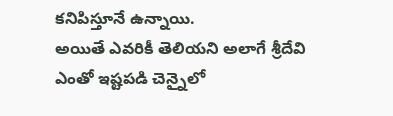కనిపిస్తూనే ఉన్నాయి.
అయితే ఎవరికీ తెలియని అలాగే శ్రీదేవి ఎంతో ఇష్టపడి చెన్నైలో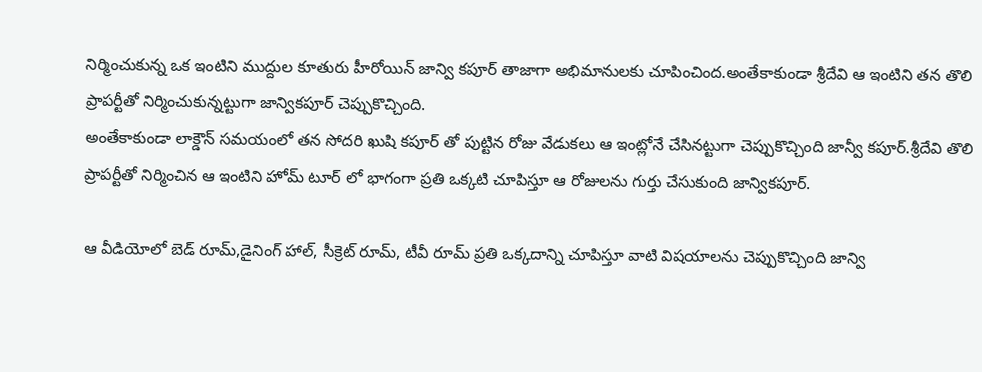నిర్మించుకున్న ఒక ఇంటిని ముద్దుల కూతురు హీరోయిన్ జాన్వి కపూర్ తాజాగా అభిమానులకు చూపించింద.అంతేకాకుండా శ్రీదేవి ఆ ఇంటిని తన తొలి ప్రాపర్టీతో నిర్మించుకున్నట్టుగా జాన్వికపూర్ చెప్పుకొచ్చింది.
అంతేకాకుండా లాక్డౌన్ సమయంలో తన సోదరి ఖుషి కపూర్ తో పుట్టిన రోజు వేడుకలు ఆ ఇంట్లోనే చేసినట్టుగా చెప్పుకొచ్చింది జాన్వీ కపూర్.శ్రీదేవి తొలి ప్రాపర్టీతో నిర్మించిన ఆ ఇంటిని హోమ్ టూర్ లో భాగంగా ప్రతి ఒక్కటి చూపిస్తూ ఆ రోజులను గుర్తు చేసుకుంది జాన్వికపూర్.

ఆ వీడియోలో బెడ్ రూమ్,డైనింగ్ హాల్, సీక్రెట్ రూమ్, టీవీ రూమ్ ప్రతి ఒక్కదాన్ని చూపిస్తూ వాటి విషయాలను చెప్పుకొచ్చింది జాన్వి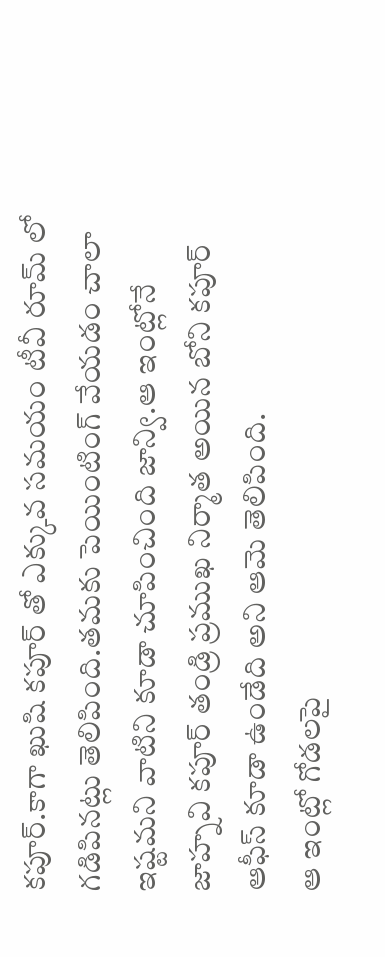కపూర్.కాగా ఖుషి కపూర్ తో ఎక్కువ సమయం టీవీ రూమ్ లో గడిపినట్లు తెలిపింది.తమకు పెయింటింగ్ వేయడం చాలా ఇష్టమని వాటిని కూడా చూపించింది జాన్వి.ఆ ఇంట్లోనే జాహ్నవి కపూర్ తండ్రి ప్రముఖ నిర్మాత అయిన బోని కపూర్ ఆఫీస్ కూడా ఉండేది అని ఆమె తెలిపింది.
ఆ ఇంట్లో గోడలపై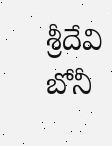శ్రీదేవి బోనీ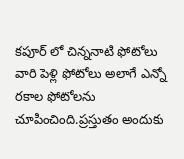కపూర్ లో చిన్ననాటి ఫోటోలు వారి పెళ్లి ఫోటోలు అలాగే ఎన్నో రకాల ఫోటోలను చూపించింది.ప్రస్తుతం అందుకు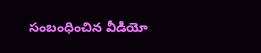సంబంధించిన వీడియో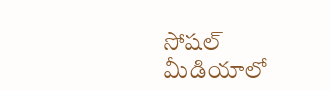సోషల్ మీడియాలో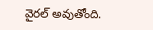వైరల్ అవుతోంది.